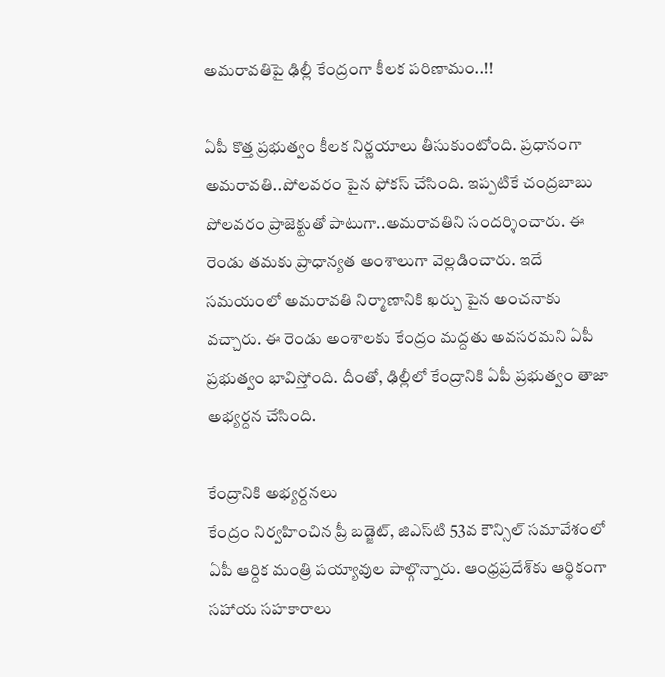అమరావతిపై ఢిల్లీ కేంద్రంగా కీలక పరిణామం..!!

ఏపీ కొత్త ప్రభుత్వం కీలక నిర్ణయాలు తీసుకుంటోంది. ప్రధానంగా అమరావతి..పోలవరం పైన ఫోకస్ చేసింది. ఇప్పటికే చంద్రబాబు పోలవరం ప్రాజెక్టుతో పాటుగా..అమరావతిని సందర్శించారు. ఈ రెండు తమకు ప్రాధాన్యత అంశాలుగా వెల్లడించారు. ఇదే సమయంలో అమరావతి నిర్మాణానికి ఖర్చు పైన అంచనాకు వచ్చారు. ఈ రెండు అంశాలకు కేంద్రం మద్దతు అవసరమని ఏపీ ప్రభుత్వం భావిస్తోంది. దీంతో, ఢిల్లీలో కేంద్రానికి ఏపీ ప్రభుత్వం తాజా అభ్యర్దన చేసింది.

కేంద్రానికి అభ్యర్దనలు
కేంద్రం నిర్వహించిన ప్రీ బడ్జెట్‌, జిఎస్‌టి 53వ కౌన్సిల్‌ సమావేశంలో ఏపీ ఆర్దిక మంత్రి పయ్యావుల పాల్గొన్నారు. ఆంధ్రప్రదేశ్‌కు ఆర్థికంగా సహాయ సహకారాలు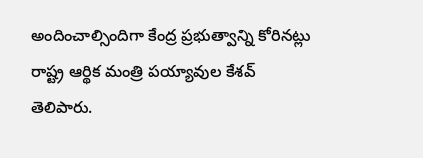అందించాల్సిందిగా కేంద్ర ప్రభుత్వాన్ని కోరినట్లు రాష్ట్ర ఆర్థిక మంత్రి పయ్యావుల కేశవ్‌ తెలిపారు.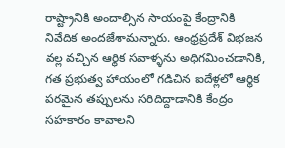రాష్ట్రానికి అందాల్సిన సాయంపై కేంద్రానికి నివేదిక అందజేశామన్నారు. ఆంధ్రప్రదేశ్‌ విభజన వల్ల వచ్చిన ఆర్థిక సవాళ్ళను అధిగమించడానికి, గత ప్రభుత్వ హాయంలో గడిచిన ఐదేళ్లలో ఆర్థిక పరమైన తప్పులను సరిదిద్దాడానికి కేంద్రం సహకారం కావాలని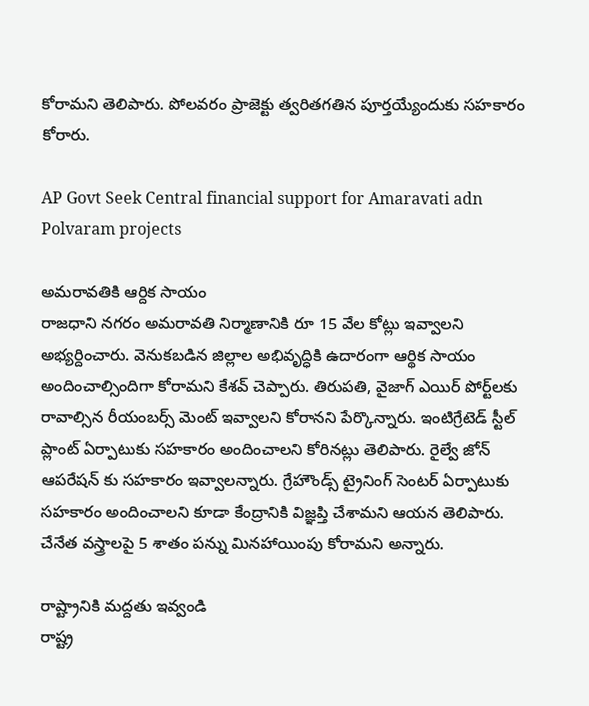కోరామని తెలిపారు. పోలవరం ప్రాజెక్టు త్వరితగతిన పూర్తయ్యేందుకు సహకారం కోరారు.

AP Govt Seek Central financial support for Amaravati adn Polvaram projects

అమరావతికి ఆర్దిక సాయం
రాజధాని నగరం అమరావతి నిర్మాణానికి రూ 15 వేల కోట్లు ఇవ్వాలని అభ్యర్దించారు. వెనుకబడిన జిల్లాల అభివృద్ధికి ఉదారంగా ఆర్థిక సాయం అందించాల్సిందిగా కోరామని కేశవ్ చెప్పారు. తిరుపతి, వైజాగ్‌ ఎయిర్‌ పోర్ట్‌లకు రావాల్సిన రీయంబర్స్‌ మెంట్‌ ఇవ్వాలని కోరానని పేర్కొన్నారు. ఇంటిగ్రేటెడ్‌ స్టీల్‌ ప్లాంట్‌ ఏర్పాటుకు సహకారం అందించాలని కోరినట్లు తెలిపారు. రైల్వే జోన్‌ ఆపరేషన్‌ కు సహకారం ఇవ్వాలన్నారు. గ్రేహౌండ్స్‌ ట్రైనింగ్‌ సెంటర్‌ ఏర్పాటుకు సహకారం అందించాలని కూడా కేంద్రానికి విజ్ఞప్తి చేశామని ఆయన తెలిపారు. చేనేత వస్త్రాలపై 5 శాతం పన్ను మినహాయింపు కోరామని అన్నారు.

రాష్ట్రానికి మద్దతు ఇవ్వండి
రాష్ట్ర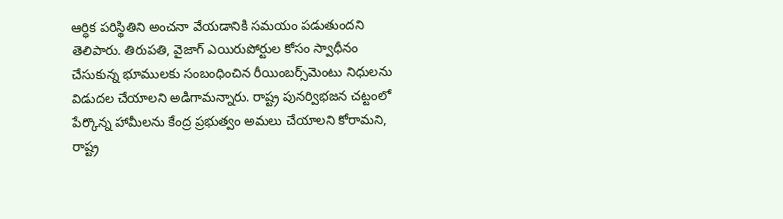ఆర్ధిక పరిస్థితిని అంచనా వేయడానికి సమయం పడుతుందని తెలిపారు. తిరుపతి, వైజాగ్‌ ఎయిరుపోర్టుల కోసం స్వాధీనం చేసుకున్న భూములకు సంబంధించిన రీయింబర్స్‌మెంటు నిధులను విడుదల చేయాలని అడిగామన్నారు. రాష్ట్ర పునర్విభజన చట్టంలో పేర్కొన్న హామీలను కేంద్ర ప్రభుత్వం అమలు చేయాలని కోరామని, రాష్ట్ర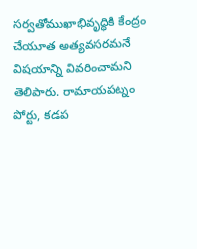సర్వతోముఖాభివృద్ధికి కేంద్రం చేయూత అత్యవసరమనే విషయాన్ని వివరించామని తెలిపారు. రామాయపట్నం పోర్టు, కడప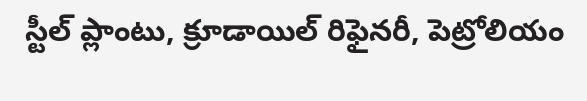స్టీల్‌ ప్లాంటు, క్రూడాయిల్‌ రిఫైనరీ, పెట్రోలియం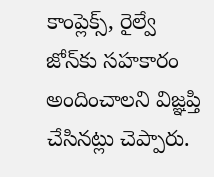కాంప్లెక్స్‌, రైల్వే జోన్‌కు సహకారం అందించాలని విజ్ఞప్తి చేసినట్లు చెప్పారు.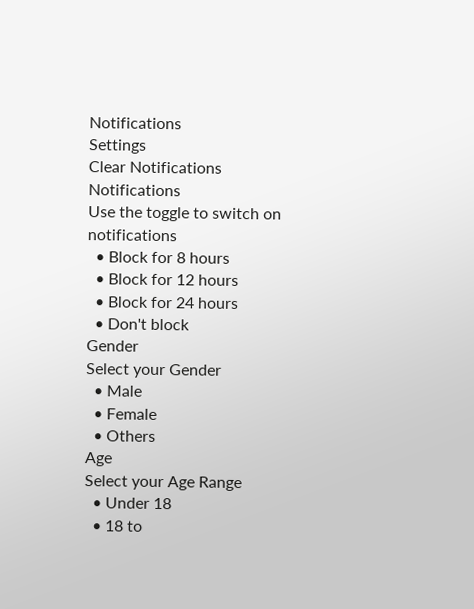Notifications
Settings
Clear Notifications
Notifications
Use the toggle to switch on notifications
  • Block for 8 hours
  • Block for 12 hours
  • Block for 24 hours
  • Don't block
Gender
Select your Gender
  • Male
  • Female
  • Others
Age
Select your Age Range
  • Under 18
  • 18 to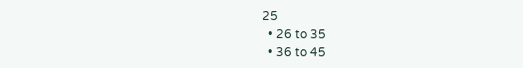25
  • 26 to 35
  • 36 to 45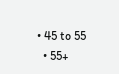• 45 to 55
  • 55+